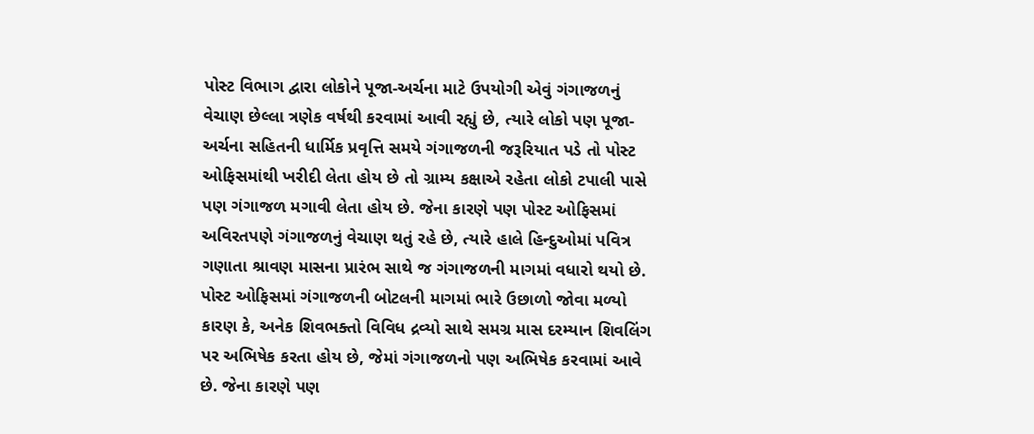પોસ્ટ વિભાગ દ્વારા લોકોને પૂજા-અર્ચના માટે ઉપયોગી એવું ગંગાજળનું વેચાણ છેલ્લા ત્રણેક વર્ષથી કરવામાં આવી રહ્યું છે, ત્યારે લોકો પણ પૂજા-અર્ચના સહિતની ધાર્મિક પ્રવૃત્તિ સમયે ગંગાજળની જરૂરિયાત પડે તો પોસ્ટ ઓફિસમાંથી ખરીદી લેતા હોય છે તો ગ્રામ્ય કક્ષાએ રહેતા લોકો ટપાલી પાસે પણ ગંગાજળ મગાવી લેતા હોય છે. જેના કારણે પણ પોસ્ટ ઓફિસમાં અવિરતપણે ગંગાજળનું વેચાણ થતું રહે છે, ત્યારે હાલે હિન્દુઓમાં પવિત્ર ગણાતા શ્રાવણ માસના પ્રારંભ સાથે જ ગંગાજળની માગમાં વધારો થયો છે.
પોસ્ટ ઓફિસમાં ગંગાજળની બોટલની માગમાં ભારે ઉછાળો જોવા મળ્યો
કારણ કે, અનેક શિવભક્તો વિવિધ દ્રવ્યો સાથે સમગ્ર માસ દરમ્યાન શિવલિંગ પર અભિષેક કરતા હોય છે, જેમાં ગંગાજળનો પણ અભિષેક કરવામાં આવે છે. જેના કારણે પણ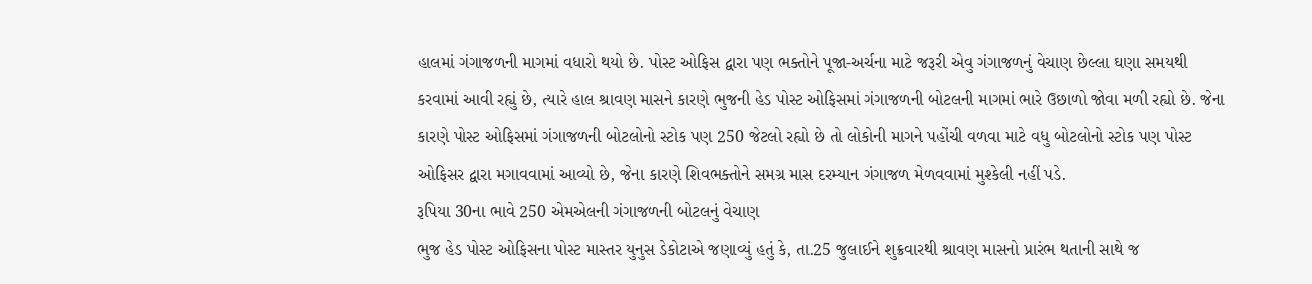હાલમાં ગંગાજળની માગમાં વધારો થયો છે. પોસ્ટ ઓફિસ દ્વારા પણ ભક્તોને પૂજા-અર્ચના માટે જરૂરી એવુ ગંગાજળનું વેચાણ છેલ્લા ઘણા સમયથી કરવામાં આવી રહ્યું છે, ત્યારે હાલ શ્રાવણ માસને કારણે ભુજની હેડ પોસ્ટ ઓફિસમાં ગંગાજળની બોટલની માગમાં ભારે ઉછાળો જોવા મળી રહ્યો છે. જેના કારણે પોસ્ટ ઓફિસમાં ગંગાજળની બોટલોનો સ્ટોક પણ 250 જેટલો રહ્યો છે તો લોકોની માગને પહોંચી વળવા માટે વધુ બોટલોનો સ્ટોક પણ પોસ્ટ ઓફિસર દ્વારા મગાવવામાં આવ્યો છે, જેના કારણે શિવભક્તોને સમગ્ર માસ દરમ્યાન ગંગાજળ મેળવવામાં મુશ્કેલી નહીં પડે.
રૂપિયા 30ના ભાવે 250 એમએલની ગંગાજળની બોટલનું વેચાણ
ભુજ હેડ પોસ્ટ ઓફિસના પોસ્ટ માસ્તર યુનુસ ડેકોટાએ જણાવ્યું હતું કે, તા.25 જુલાઈને શુક્રવારથી શ્રાવણ માસનો પ્રારંભ થતાની સાથે જ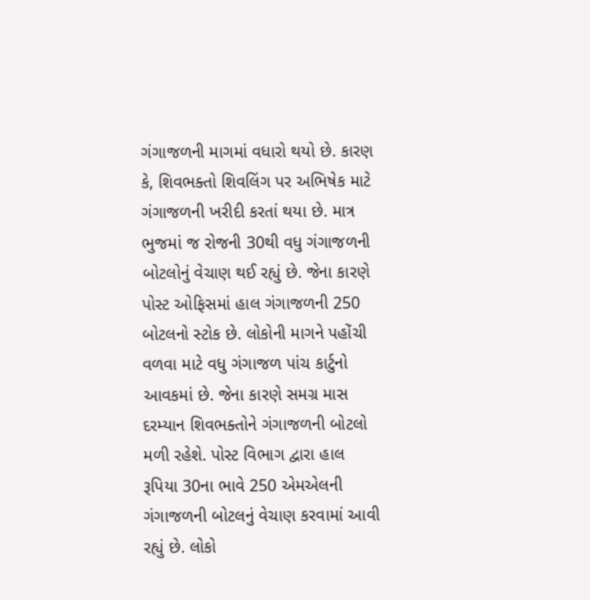ગંગાજળની માગમાં વધારો થયો છે. કારણ કે, શિવભક્તો શિવલિંગ પર અભિષેક માટે ગંગાજળની ખરીદી કરતાં થયા છે. માત્ર ભુજમાં જ રોજની 30થી વધુ ગંગાજળની બોટલોનું વેચાણ થઈ રહ્યું છે. જેના કારણે પોસ્ટ ઓફિસમાં હાલ ગંગાજળની 250 બોટલનો સ્ટોક છે. લોકોની માગને પહોંચી વળવા માટે વધુ ગંગાજળ પાંચ કાર્ટુનો આવકમાં છે. જેના કારણે સમગ્ર માસ દરમ્યાન શિવભક્તોને ગંગાજળની બોટલો મળી રહેશે. પોસ્ટ વિભાગ દ્વારા હાલ રૂપિયા 30ના ભાવે 250 એમએલની ગંગાજળની બોટલનું વેચાણ કરવામાં આવી રહ્યું છે. લોકો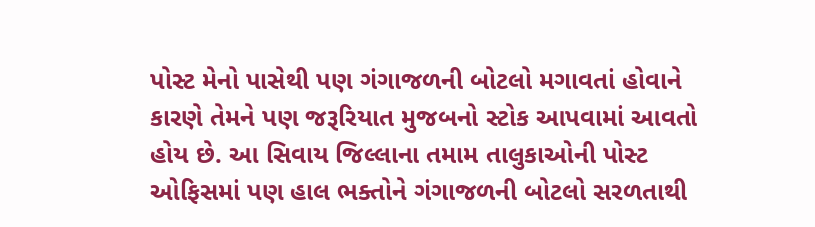પોસ્ટ મેનો પાસેથી પણ ગંગાજળની બોટલો મગાવતાં હોવાને કારણે તેમને પણ જરૂરિયાત મુજબનો સ્ટોક આપવામાં આવતો હોય છે. આ સિવાય જિલ્લાના તમામ તાલુકાઓની પોસ્ટ ઓફિસમાં પણ હાલ ભક્તોને ગંગાજળની બોટલો સરળતાથી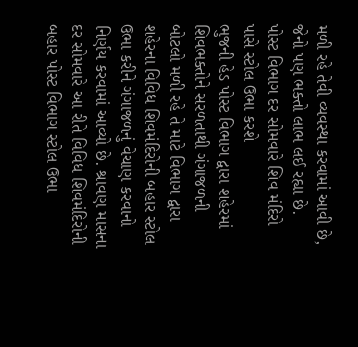મળી રહે તેવી વ્યવસ્થા કરવામાં આવી છે, જેનો પણ ભક્તો લાભ લઈ રહ્યા છે.
પોસ્ટ વિભાગ દર સોમવારે શિવ મંદિરો પાસે સ્ટોલ ઉભા કરશે
ભુજની હેડ પોસ્ટ વિભાગ દ્વારા શહેરમાં શિવભક્તોને સરળતાથી ગંગાજળની બોટલો મળી રહે તે માટે વિભાગ દ્વારા શહેરના વિવિધ શિવમંદિરોની બહાર સ્ટોલ ઉભા કરીને ગંગાજળનું વેચાણ કરવાનો નિર્ણય કરવામાં આવ્યો છે. શ્રાવણ માસના દર સોમવારે આ રીતે વિવિધ શિવમંદિરોની બહાર પોસ્ટ વિભાગ સ્ટોલ ઉભા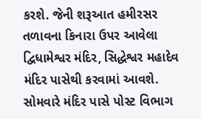કરશે. જેની શરૂઆત હમીરસર તળાવના કિનારા ઉપર આવેલા દ્વિધામેશ્વર મંદિર, સિદ્ધેશ્વર મહાદેવ મંદિર પાસેથી કરવામાં આવશે. સોમવારે મંદિર પાસે પોસ્ટ વિભાગ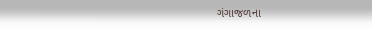ગંગાજળના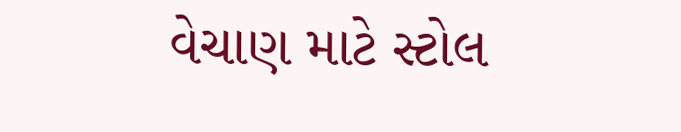વેચાણ માટે સ્ટોલ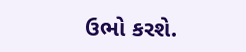ઉભો કરશે.